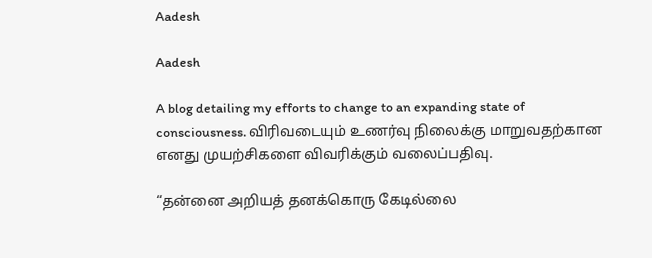Aadesh

Aadesh

A blog detailing my efforts to change to an expanding state of consciousness. விரிவடையும் உணர்வு நிலைக்கு மாறுவதற்கான எனது முயற்சிகளை விவரிக்கும் வலைப்பதிவு.

“தன்னை அறியத் தனக்கொரு கேடில்லை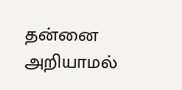தன்னை அறியாமல்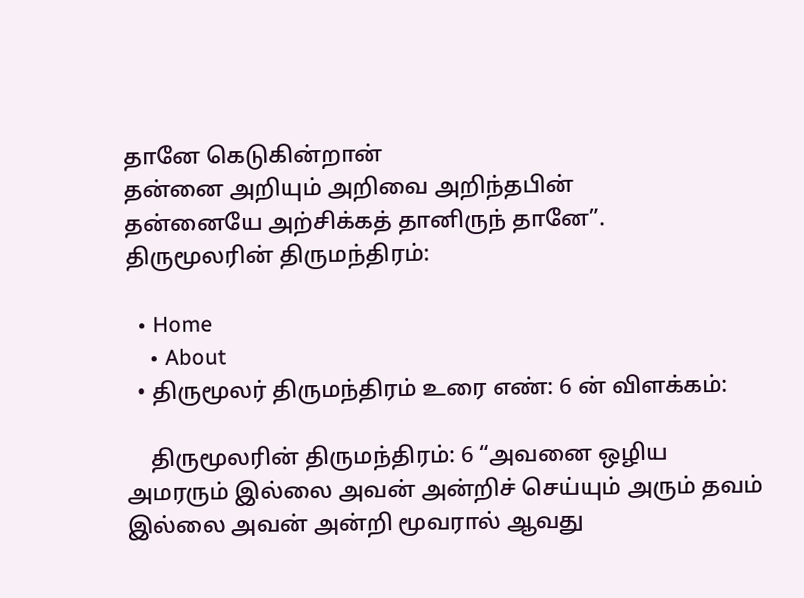தானே கெடுகின்றான்
தன்னை அறியும் அறிவை அறிந்தபின்
தன்னையே அற்சிக்கத் தானிருந் தானே”.
திருமூலரின் திருமந்திரம்:

  • Home
    • About
  • திருமூலர் திருமந்திரம் உரை எண்: 6 ன் விளக்கம்:

    திருமூலரின் திருமந்திரம்: 6 “அவனை ஒழிய அமரரும் இல்லை அவன் அன்றிச் செய்யும் அரும் தவம் இல்லை அவன் அன்றி மூவரால் ஆவது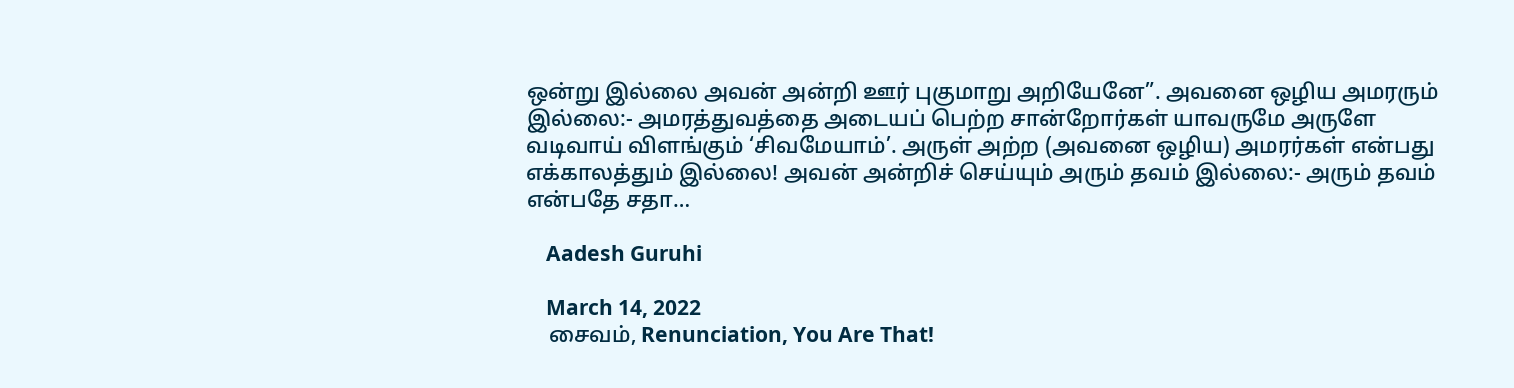ஒன்று இல்லை அவன் அன்றி ஊர் புகுமாறு அறியேனே”. அவனை ஒழிய அமரரும் இல்லை:- அமரத்துவத்தை அடையப் பெற்ற சான்றோர்கள் யாவருமே அருளே வடிவாய் விளங்கும் ‘சிவமேயாம்’. அருள் அற்ற (அவனை ஒழிய) அமரர்கள் என்பது எக்காலத்தும் இல்லை! அவன் அன்றிச் செய்யும் அரும் தவம் இல்லை:- அரும் தவம் என்பதே சதா…

    Aadesh Guruhi

    March 14, 2022
    சைவம், Renunciation, You Are That!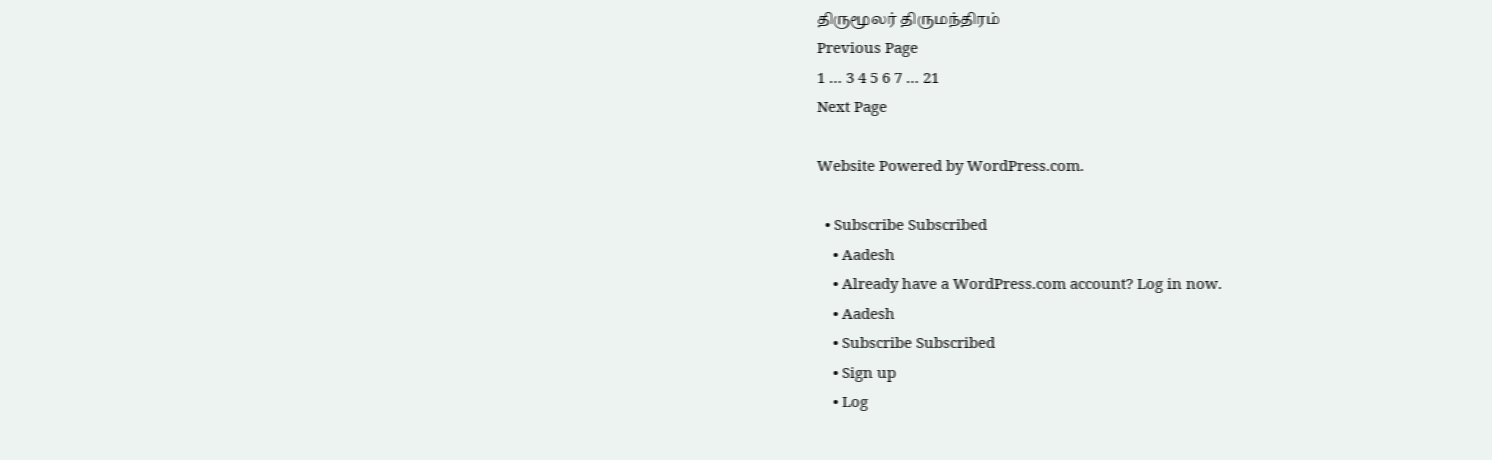திருமூலர் திருமந்திரம்
Previous Page
1 … 3 4 5 6 7 … 21
Next Page

Website Powered by WordPress.com.

  • Subscribe Subscribed
    • Aadesh
    • Already have a WordPress.com account? Log in now.
    • Aadesh
    • Subscribe Subscribed
    • Sign up
    • Log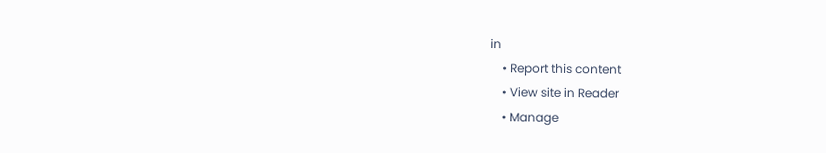in
    • Report this content
    • View site in Reader
    • Manage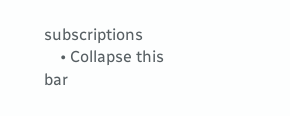subscriptions
    • Collapse this bar